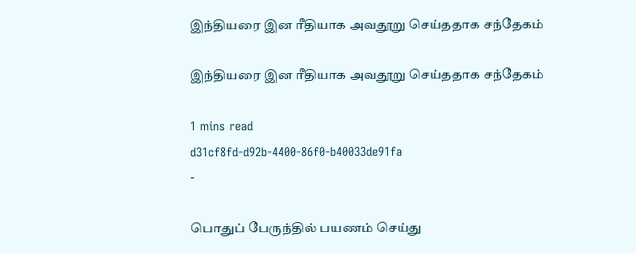இந்தியரை இன ரீதியாக அவதூறு செய்ததாக சந்தேகம்

இந்தியரை இன ரீதியாக அவதூறு செய்ததாக சந்தேகம்

1 mins read
d31cf8fd-d92b-4400-86f0-b40033de91fa
-

பொதுப் பேருந்தில் பயணம் செய்து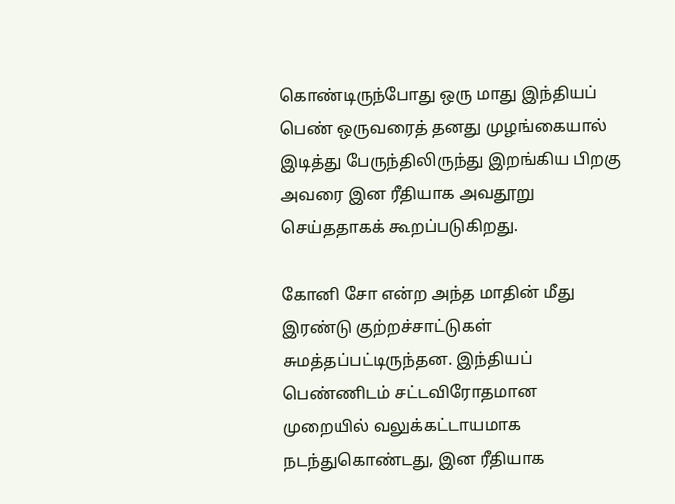கொண்டிருந்போது ஒரு மாது இந்தியப் பெண் ஒருவரைத் தனது முழங்கையால் இடித்து பேருந்திலிருந்து இறங்கிய பிறகு அவரை இன ரீதியாக அவதூறு செய்ததாகக் கூறப்படுகிறது.

கோனி சோ என்ற அந்த மாதின் மீது இரண்டு குற்றச்சாட்டுகள் சுமத்தப்பட்டிருந்தன. இந்தியப் பெண்ணிடம் சட்டவிரோதமான முறையில் வலுக்கட்டாயமாக நடந்துகொண்டது, இன ரீதியாக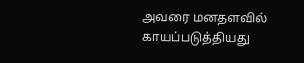அவரை மனதளவில் காயப்படுத்தியது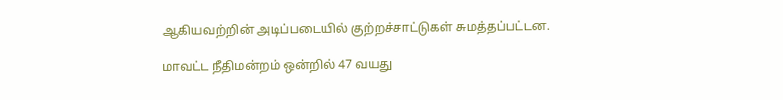ஆகியவற்றின் அடிப்படையில் குற்றச்சாட்டுகள் சுமத்தப்பட்டன.

மாவட்ட நீதிமன்றம் ஒன்றில் 47 வயது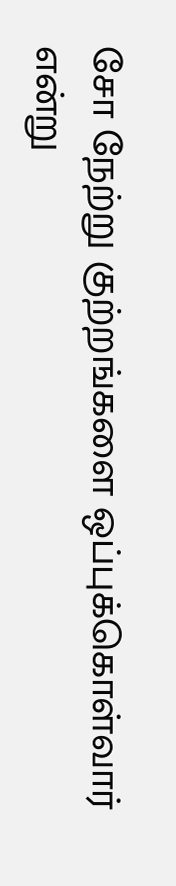சோ நேற்று குற்றங்களை ஒப்புக்கொள்வார் என்று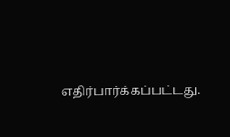எதிர்பார்க்கப்பட்டது.